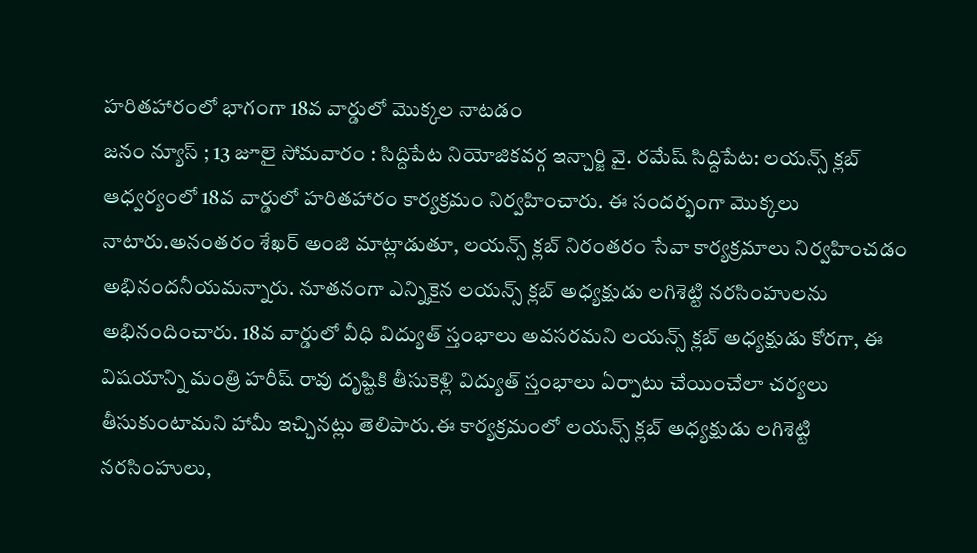హరితహారంలో భాగంగా 18వ వార్డులో మొక్కల నాటడం
జనం న్యూస్ ; 13 జూలై సోమవారం : సిద్దిపేట నియోజికవర్గ ఇన్చార్జి వై. రమేష్ సిద్దిపేట: లయన్స్ క్లబ్ ఆధ్వర్యంలో 18వ వార్డులో హరితహారం కార్యక్రమం నిర్వహించారు. ఈ సందర్భంగా మొక్కలు నాటారు.అనంతరం శేఖర్ అంజి మాట్లాడుతూ, లయన్స్ క్లబ్ నిరంతరం సేవా కార్యక్రమాలు నిర్వహించడం అభినందనీయమన్నారు. నూతనంగా ఎన్నికైన లయన్స్ క్లబ్ అధ్యక్షుడు లగిశెట్టి నరసింహులను అభినందించారు. 18వ వార్డులో వీధి విద్యుత్ స్తంభాలు అవసరమని లయన్స్ క్లబ్ అధ్యక్షుడు కోరగా, ఈ విషయాన్ని మంత్రి హరీష్ రావు దృష్టికి తీసుకెళ్లి విద్యుత్ స్తంభాలు ఏర్పాటు చేయించేలా చర్యలు తీసుకుంటామని హామీ ఇచ్చినట్లు తెలిపారు.ఈ కార్యక్రమంలో లయన్స్ క్లబ్ అధ్యక్షుడు లగిశెట్టి నరసింహులు,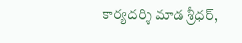కార్యదర్శి మాడ శ్రీధర్,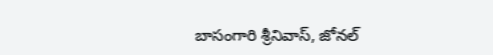బాసంగారి శ్రీనివాస్, జోనల్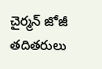చైర్మన్ జోజీ తదితరులు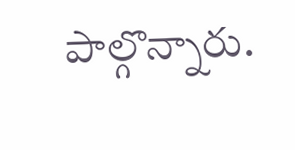పాల్గొన్నారు.